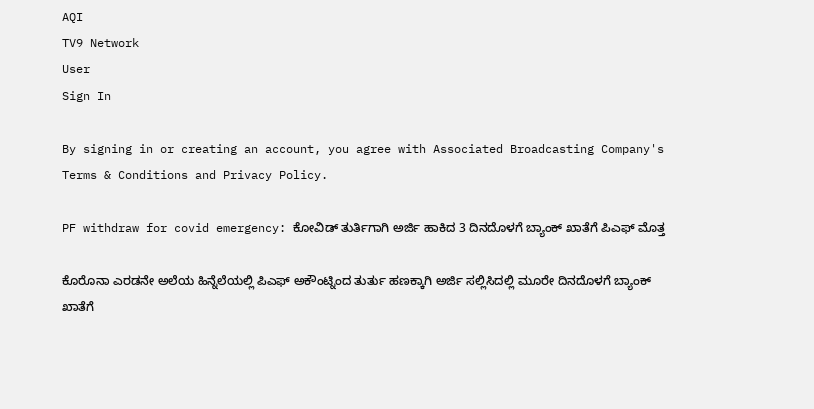AQI
TV9 Network
User
Sign In

By signing in or creating an account, you agree with Associated Broadcasting Company's Terms & Conditions and Privacy Policy.

PF withdraw for covid emergency: ಕೋವಿಡ್ ತುರ್ತಿಗಾಗಿ ಅರ್ಜಿ ಹಾಕಿದ 3 ದಿನದೊಳಗೆ ಬ್ಯಾಂಕ್ ಖಾತೆಗೆ ಪಿಎಫ್ ಮೊತ್ತ

ಕೊರೊನಾ ಎರಡನೇ ಅಲೆಯ ಹಿನ್ನೆಲೆಯಲ್ಲಿ ಪಿಎಫ್ ಅಕೌಂಟ್ನಿಂದ ತುರ್ತು ಹಣಕ್ಕಾಗಿ ಅರ್ಜಿ ಸಲ್ಲಿಸಿದಲ್ಲಿ ಮೂರೇ ದಿನದೊಳಗೆ ಬ್ಯಾಂಕ್ ಖಾತೆಗೆ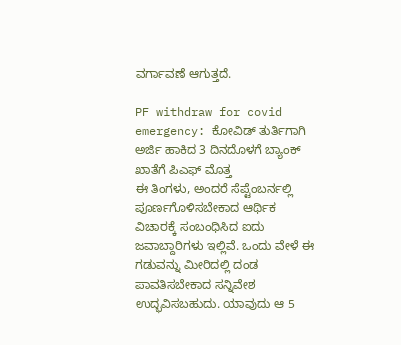ವರ್ಗಾವಣೆ ಆಗುತ್ತದೆ.

PF withdraw for covid emergency: ಕೋವಿಡ್ ತುರ್ತಿಗಾಗಿ ಅರ್ಜಿ ಹಾಕಿದ 3 ದಿನದೊಳಗೆ ಬ್ಯಾಂಕ್ ಖಾತೆಗೆ ಪಿಎಫ್ ಮೊತ್ತ
ಈ ತಿಂಗಳು, ಅಂದರೆ ಸೆಪ್ಟೆಂಬರ್ನಲ್ಲಿ ಪೂರ್ಣಗೊಳಿಸಬೇಕಾದ ಆರ್ಥಿಕ ವಿಚಾರಕ್ಕೆ ಸಂಬಂಧಿಸಿದ ಐದು ಜವಾಬ್ದಾರಿಗಳು ಇಲ್ಲಿವೆ. ಒಂದು ವೇಳೆ ಈ ಗಡುವನ್ನು ಮೀರಿದಲ್ಲಿ ದಂಡ ಪಾವತಿಸಬೇಕಾದ ಸನ್ನಿವೇಶ ಉದ್ಭವಿಸಬಹುದು. ಯಾವುದು ಆ 5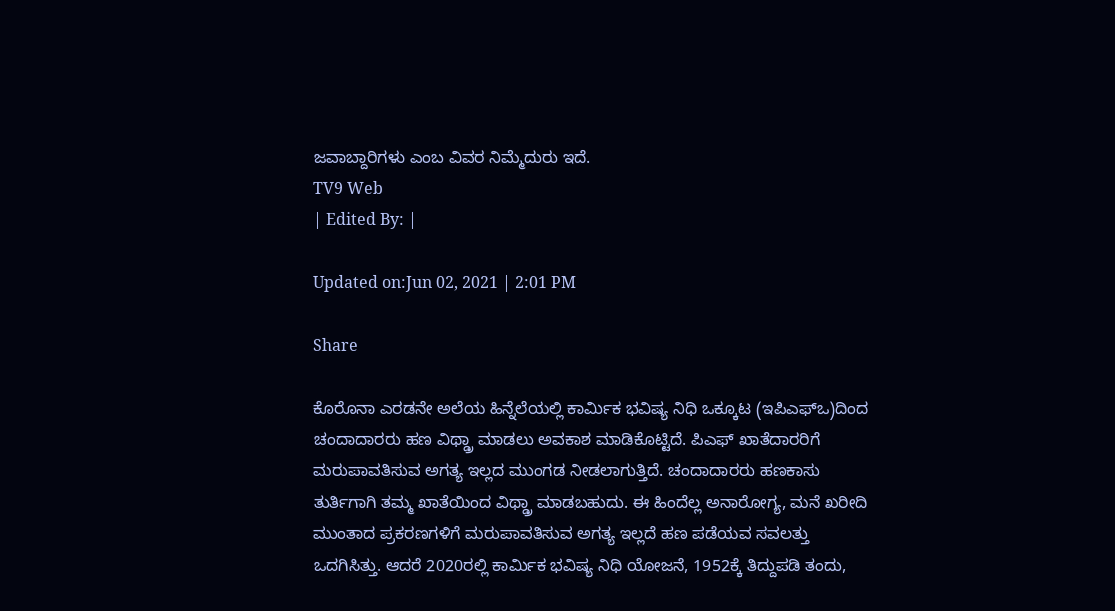ಜವಾಬ್ದಾರಿಗಳು ಎಂಬ ವಿವರ ನಿಮ್ಮೆದುರು ಇದೆ.
TV9 Web
| Edited By: |

Updated on:Jun 02, 2021 | 2:01 PM

Share

ಕೊರೊನಾ ಎರಡನೇ ಅಲೆಯ ಹಿನ್ನೆಲೆಯಲ್ಲಿ ಕಾರ್ಮಿಕ ಭವಿಷ್ಯ ನಿಧಿ ಒಕ್ಕೂಟ (ಇಪಿಎಫ್ಒ)ದಿಂದ ಚಂದಾದಾರರು ಹಣ ವಿಥ್ಡ್ರಾ ಮಾಡಲು ಅವಕಾಶ ಮಾಡಿಕೊಟ್ಟಿದೆ. ಪಿಎಫ್ ಖಾತೆದಾರರಿಗೆ ಮರುಪಾವತಿಸುವ ಅಗತ್ಯ ಇಲ್ಲದ ಮುಂಗಡ ನೀಡಲಾಗುತ್ತಿದೆ. ಚಂದಾದಾರರು ಹಣಕಾಸು ತುರ್ತಿಗಾಗಿ ತಮ್ಮ ಖಾತೆಯಿಂದ ವಿಥ್ಡ್ರಾ ಮಾಡಬಹುದು. ಈ ಹಿಂದೆಲ್ಲ ಅನಾರೋಗ್ಯ, ಮನೆ ಖರೀದಿ ಮುಂತಾದ ಪ್ರಕರಣಗಳಿಗೆ ಮರುಪಾವತಿಸುವ ಅಗತ್ಯ ಇಲ್ಲದೆ ಹಣ ಪಡೆಯವ ಸವಲತ್ತು ಒದಗಿಸಿತ್ತು. ಆದರೆ 2020ರಲ್ಲಿ ಕಾರ್ಮಿಕ ಭವಿಷ್ಯ ನಿಧಿ ಯೋಜನೆ, 1952ಕ್ಕೆ ತಿದ್ದುಪಡಿ ತಂದು,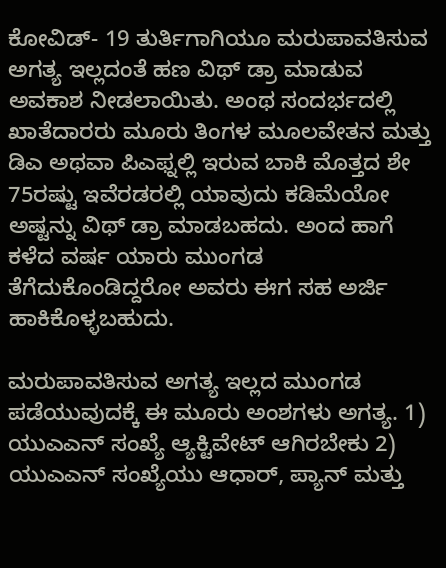ಕೋವಿಡ್- 19 ತುರ್ತಿಗಾಗಿಯೂ ಮರುಪಾವತಿಸುವ ಅಗತ್ಯ ಇಲ್ಲದಂತೆ ಹಣ ವಿಥ್ ಡ್ರಾ ಮಾಡುವ ಅವಕಾಶ ನೀಡಲಾಯಿತು. ಅಂಥ ಸಂದರ್ಭದಲ್ಲಿ ಖಾತೆದಾರರು ಮೂರು ತಿಂಗಳ ಮೂಲವೇತನ ಮತ್ತು ಡಿಎ ಅಥವಾ ಪಿಎಫ್ನಲ್ಲಿ ಇರುವ ಬಾಕಿ ಮೊತ್ತದ ಶೇ 75ರಷ್ಟು ಇವೆರಡರಲ್ಲಿ ಯಾವುದು ಕಡಿಮೆಯೋ ಅಷ್ಟನ್ನು ವಿಥ್ ಡ್ರಾ ಮಾಡಬಹದು. ಅಂದ ಹಾಗೆ ಕಳೆದ ವರ್ಷ ಯಾರು ಮುಂಗಡ ತೆಗೆದುಕೊಂಡಿದ್ದರೋ ಅವರು ಈಗ ಸಹ ಅರ್ಜಿ ಹಾಕಿಕೊಳ್ಳಬಹುದು.

ಮರುಪಾವತಿಸುವ ಅಗತ್ಯ ಇಲ್ಲದ ಮುಂಗಡ ಪಡೆಯುವುದಕ್ಕೆ ಈ ಮೂರು ಅಂಶಗಳು ಅಗತ್ಯ. 1) ಯುಎಎನ್ ಸಂಖ್ಯೆ ಆ್ಯಕ್ಟಿವೇಟ್ ಆಗಿರಬೇಕು 2) ಯುಎಎನ್ ಸಂಖ್ಯೆಯು ಆಧಾರ್, ಪ್ಯಾನ್ ಮತ್ತು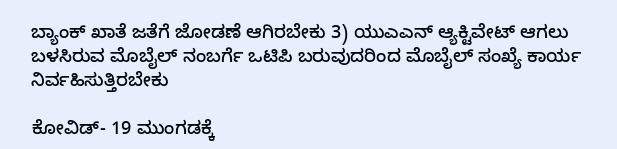ಬ್ಯಾಂಕ್ ಖಾತೆ ಜತೆಗೆ ಜೋಡಣೆ ಆಗಿರಬೇಕು 3) ಯುಎಎನ್ ಆ್ಯಕ್ಟಿವೇಟ್ ಆಗಲು ಬಳಸಿರುವ ಮೊಬೈಲ್ ನಂಬರ್ಗೆ ಒಟಿಪಿ ಬರುವುದರಿಂದ ಮೊಬೈಲ್ ಸಂಖ್ಯೆ ಕಾರ್ಯ ನಿರ್ವಹಿಸುತ್ತಿರಬೇಕು

ಕೋವಿಡ್- 19 ಮುಂಗಡಕ್ಕೆ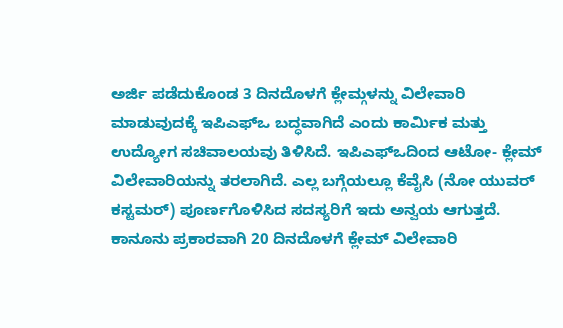ಅರ್ಜಿ ಪಡೆದುಕೊಂಡ 3 ದಿನದೊಳಗೆ ಕ್ಲೇಮ್ಗಳನ್ನು ವಿಲೇವಾರಿ ಮಾಡುವುದಕ್ಕೆ ಇಪಿಎಫ್ಒ ಬದ್ಧವಾಗಿದೆ ಎಂದು ಕಾರ್ಮಿಕ ಮತ್ತು ಉದ್ಯೋಗ ಸಚಿವಾಲಯವು ತಿಳಿಸಿದೆ. ಇಪಿಎಫ್ಒದಿಂದ ಆಟೋ- ಕ್ಲೇಮ್ ವಿಲೇವಾರಿಯನ್ನು ತರಲಾಗಿದೆ. ಎಲ್ಲ ಬಗ್ಗೆಯಲ್ಲೂ ಕೆವೈಸಿ (ನೋ ಯುವರ್ ಕಸ್ಟಮರ್) ಪೂರ್ಣಗೊಳಿಸಿದ ಸದಸ್ಯರಿಗೆ ಇದು ಅನ್ವಯ ಆಗುತ್ತದೆ. ಕಾನೂನು ಪ್ರಕಾರವಾಗಿ 20 ದಿನದೊಳಗೆ ಕ್ಲೇಮ್ ವಿಲೇವಾರಿ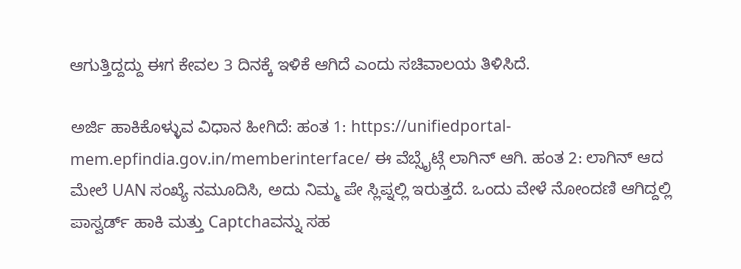ಆಗುತ್ತಿದ್ದದ್ದು ಈಗ ಕೇವಲ 3 ದಿನಕ್ಕೆ ಇಳಿಕೆ ಆಗಿದೆ ಎಂದು ಸಚಿವಾಲಯ ತಿಳಿಸಿದೆ.

ಅರ್ಜಿ ಹಾಕಿಕೊಳ್ಳುವ ವಿಧಾನ ಹೀಗಿದೆ: ಹಂತ 1: https://unifiedportal-mem.epfindia.gov.in/memberinterface/ ಈ ವೆಬ್ಸೈಟ್ಗೆ ಲಾಗಿನ್ ಆಗಿ. ಹಂತ 2: ಲಾಗಿನ್ ಆದ ಮೇಲೆ UAN ಸಂಖ್ಯೆ ನಮೂದಿಸಿ, ಅದು ನಿಮ್ಮ ಪೇ ಸ್ಲಿಪ್ನಲ್ಲಿ ಇರುತ್ತದೆ. ಒಂದು ವೇಳೆ ನೋಂದಣಿ ಆಗಿದ್ದಲ್ಲಿ ಪಾಸ್ವರ್ಡ್ ಹಾಕಿ ಮತ್ತು Captchaವನ್ನು ಸಹ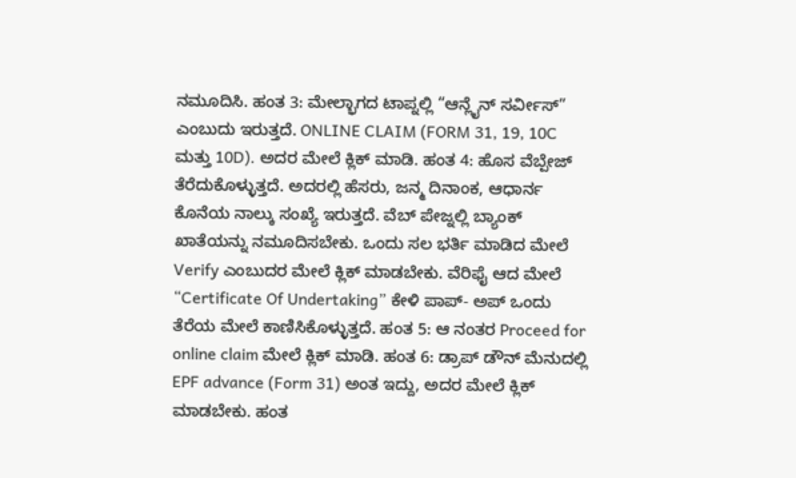ನಮೂದಿಸಿ. ಹಂತ 3: ಮೇಲ್ಭಾಗದ ಟಾಪ್ನಲ್ಲಿ “ಆನ್ಲೈನ್ ಸರ್ವೀಸ್” ಎಂಬುದು ಇರುತ್ತದೆ. ONLINE CLAIM (FORM 31, 19, 10C ಮತ್ತು 10D). ಅದರ ಮೇಲೆ ಕ್ಲಿಕ್ ಮಾಡಿ. ಹಂತ 4: ಹೊಸ ವೆಬ್ಪೇಜ್ ತೆರೆದುಕೊಳ್ಳುತ್ತದೆ. ಅದರಲ್ಲಿ ಹೆಸರು, ಜನ್ಮ ದಿನಾಂಕ, ಆಧಾರ್ನ ಕೊನೆಯ ನಾಲ್ಕು ಸಂಖ್ಯೆ ಇರುತ್ತದೆ. ವೆಬ್ ಪೇಜ್ನಲ್ಲಿ ಬ್ಯಾಂಕ್ ಖಾತೆಯನ್ನು ನಮೂದಿಸಬೇಕು. ಒಂದು ಸಲ ಭರ್ತಿ ಮಾಡಿದ ಮೇಲೆ Verify ಎಂಬುದರ ಮೇಲೆ ಕ್ಲಿಕ್ ಮಾಡಬೇಕು. ವೆರಿಫೈ ಆದ ಮೇಲೆ “Certificate Of Undertaking” ಕೇಳಿ ಪಾಪ್- ಅಪ್ ಒಂದು ತೆರೆಯ ಮೇಲೆ ಕಾಣಿಸಿಕೊಳ್ಳುತ್ತದೆ. ಹಂತ 5: ಆ ನಂತರ Proceed for online claim ಮೇಲೆ ಕ್ಲಿಕ್ ಮಾಡಿ. ಹಂತ 6: ಡ್ರಾಪ್ ಡೌನ್ ಮೆನುದಲ್ಲಿ EPF advance (Form 31) ಅಂತ ಇದ್ದು, ಅದರ ಮೇಲೆ ಕ್ಲಿಕ್ ಮಾಡಬೇಕು. ಹಂತ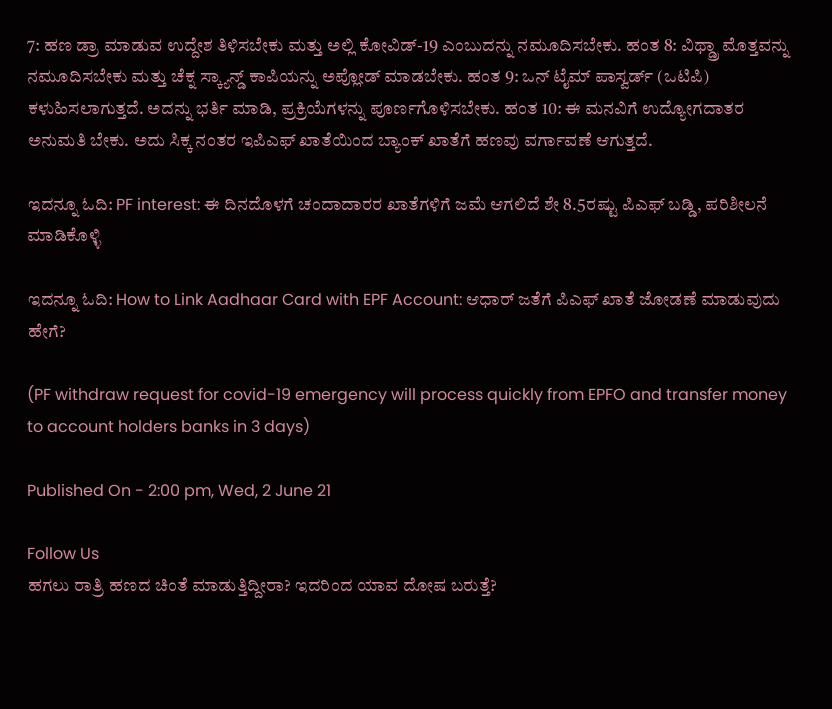7: ಹಣ ಡ್ರಾ ಮಾಡುವ ಉದ್ದೇಶ ತಿಳಿಸಬೇಕು ಮತ್ತು ಅಲ್ಲಿ ಕೋವಿಡ್-19 ಎಂಬುದನ್ನು ನಮೂದಿಸಬೇಕು. ಹಂತ 8: ವಿಥ್ಡ್ರಾ ಮೊತ್ತವನ್ನು ನಮೂದಿಸಬೇಕು ಮತ್ತು ಚೆಕ್ನ ಸ್ಕ್ಯಾನ್ಡ್ ಕಾಪಿಯನ್ನು ಅಪ್ಲೋಡ್ ಮಾಡಬೇಕು. ಹಂತ 9: ಒನ್ ಟೈಮ್ ಪಾಸ್ವರ್ಡ್ (ಒಟಿಪಿ) ಕಳುಹಿಸಲಾಗುತ್ತದೆ. ಅದನ್ನು ಭರ್ತಿ ಮಾಡಿ, ಪ್ರಕ್ರಿಯೆಗಳನ್ನು ಪೂರ್ಣಗೊಳಿಸಬೇಕು. ಹಂತ 10: ಈ ಮನವಿಗೆ ಉದ್ಯೋಗದಾತರ ಅನುಮತಿ ಬೇಕು. ಅದು ಸಿಕ್ಕ ನಂತರ ಇಪಿಎಫ್ ಖಾತೆಯಿಂದ ಬ್ಯಾಂಕ್ ಖಾತೆಗೆ ಹಣವು ವರ್ಗಾವಣೆ ಆಗುತ್ತದೆ.

ಇದನ್ನೂ ಓದಿ: PF interest: ಈ ದಿನದೊಳಗೆ ಚಂದಾದಾರರ ಖಾತೆಗಳಿಗೆ ಜಮೆ ಆಗಲಿದೆ ಶೇ 8.5ರಷ್ಟು ಪಿಎಫ್ ಬಡ್ಡಿ, ಪರಿಶೀಲನೆ ಮಾಡಿಕೊಳ್ಳಿ

ಇದನ್ನೂ ಓದಿ: How to Link Aadhaar Card with EPF Account: ಆಧಾರ್ ಜತೆಗೆ ಪಿಎಫ್ ಖಾತೆ ಜೋಡಣೆ ಮಾಡುವುದು ಹೇಗೆ?

(PF withdraw request for covid-19 emergency will process quickly from EPFO and transfer money to account holders banks in 3 days)

Published On - 2:00 pm, Wed, 2 June 21

Follow Us
ಹಗಲು ರಾತ್ರಿ ಹಣದ ಚಿಂತೆ ಮಾಡುತ್ತಿದ್ದೀರಾ? ಇದರಿಂದ ಯಾವ ದೋಷ ಬರುತ್ತೆ?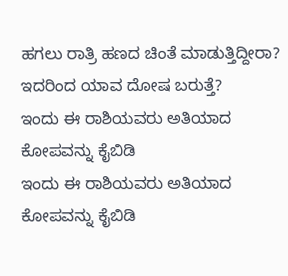ಹಗಲು ರಾತ್ರಿ ಹಣದ ಚಿಂತೆ ಮಾಡುತ್ತಿದ್ದೀರಾ? ಇದರಿಂದ ಯಾವ ದೋಷ ಬರುತ್ತೆ?
ಇಂದು ಈ ರಾಶಿಯವರು ಅತಿಯಾದ ಕೋಪವನ್ನು ಕೈಬಿಡಿ
ಇಂದು ಈ ರಾಶಿಯವರು ಅತಿಯಾದ ಕೋಪವನ್ನು ಕೈಬಿಡಿ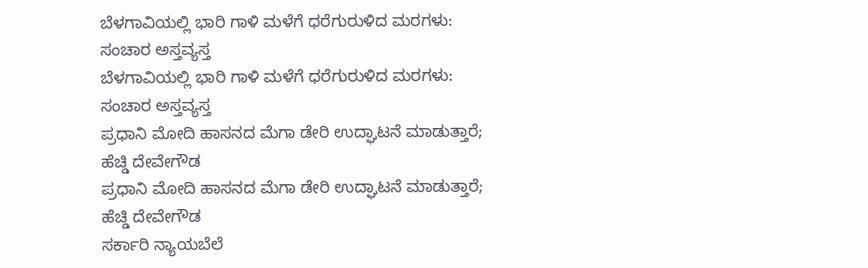ಬೆಳಗಾವಿಯಲ್ಲಿ ಭಾರಿ ಗಾಳಿ ಮಳೆಗೆ ಧರೆಗುರುಳಿದ ಮರಗಳು: ಸಂಚಾರ ಅಸ್ತವ್ಯಸ್ತ
ಬೆಳಗಾವಿಯಲ್ಲಿ ಭಾರಿ ಗಾಳಿ ಮಳೆಗೆ ಧರೆಗುರುಳಿದ ಮರಗಳು: ಸಂಚಾರ ಅಸ್ತವ್ಯಸ್ತ
ಪ್ರಧಾನಿ ಮೋದಿ ಹಾಸನದ ಮೆಗಾ ಡೇರಿ ಉದ್ಘಾಟನೆ ಮಾಡುತ್ತಾರೆ; ಹೆಚ್ಡಿ ದೇವೇಗೌಡ
ಪ್ರಧಾನಿ ಮೋದಿ ಹಾಸನದ ಮೆಗಾ ಡೇರಿ ಉದ್ಘಾಟನೆ ಮಾಡುತ್ತಾರೆ; ಹೆಚ್ಡಿ ದೇವೇಗೌಡ
ಸರ್ಕಾರಿ ನ್ಯಾಯಬೆಲೆ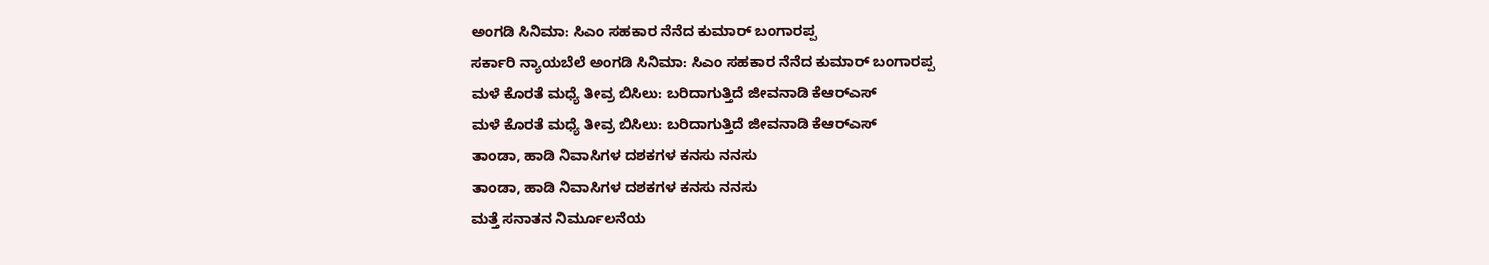ಅಂಗಡಿ ಸಿನಿಮಾ: ಸಿಎಂ ಸಹಕಾರ ನೆನೆದ ಕುಮಾರ್ ಬಂಗಾರಪ್ಪ
ಸರ್ಕಾರಿ ನ್ಯಾಯಬೆಲೆ ಅಂಗಡಿ ಸಿನಿಮಾ: ಸಿಎಂ ಸಹಕಾರ ನೆನೆದ ಕುಮಾರ್ ಬಂಗಾರಪ್ಪ
ಮಳೆ ಕೊರತೆ ಮಧ್ಯೆ ತೀವ್ರ ಬಿಸಿಲು: ಬರಿದಾಗುತ್ತಿದೆ ಜೀವನಾಡಿ ಕೆಆರ್‌ಎಸ್
ಮಳೆ ಕೊರತೆ ಮಧ್ಯೆ ತೀವ್ರ ಬಿಸಿಲು: ಬರಿದಾಗುತ್ತಿದೆ ಜೀವನಾಡಿ ಕೆಆರ್‌ಎಸ್
ತಾಂಡಾ, ಹಾಡಿ ನಿವಾಸಿಗಳ ದಶಕಗಳ ಕನಸು ನನಸು
ತಾಂಡಾ, ಹಾಡಿ ನಿವಾಸಿಗಳ ದಶಕಗಳ ಕನಸು ನನಸು
ಮತ್ತೆ ಸನಾತನ ನಿರ್ಮೂಲನೆಯ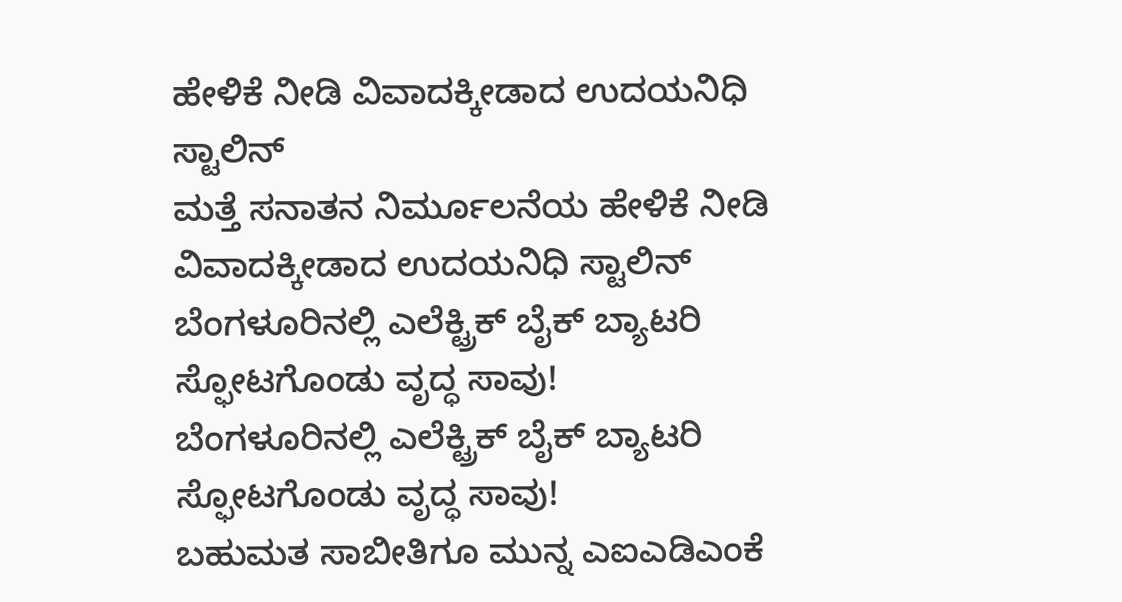ಹೇಳಿಕೆ ನೀಡಿ ವಿವಾದಕ್ಕೀಡಾದ ಉದಯನಿಧಿ ಸ್ಟಾಲಿನ್
ಮತ್ತೆ ಸನಾತನ ನಿರ್ಮೂಲನೆಯ ಹೇಳಿಕೆ ನೀಡಿ ವಿವಾದಕ್ಕೀಡಾದ ಉದಯನಿಧಿ ಸ್ಟಾಲಿನ್
ಬೆಂಗಳೂರಿನಲ್ಲಿ ಎಲೆಕ್ಟ್ರಿಕ್ ಬೈಕ್ ಬ್ಯಾಟರಿ ಸ್ಫೋಟಗೊಂಡು ವೃದ್ಧ ಸಾವು!
ಬೆಂಗಳೂರಿನಲ್ಲಿ ಎಲೆಕ್ಟ್ರಿಕ್ ಬೈಕ್ ಬ್ಯಾಟರಿ ಸ್ಫೋಟಗೊಂಡು ವೃದ್ಧ ಸಾವು!
ಬಹುಮತ ಸಾಬೀತಿಗೂ ಮುನ್ನ ಎಐಎಡಿಎಂಕೆ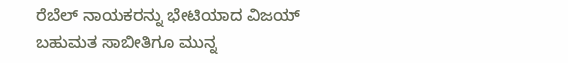ರೆಬೆಲ್ ನಾಯಕರನ್ನು ಭೇಟಿಯಾದ ವಿಜಯ್
ಬಹುಮತ ಸಾಬೀತಿಗೂ ಮುನ್ನ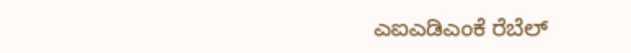ಎಐಎಡಿಎಂಕೆ ರೆಬೆಲ್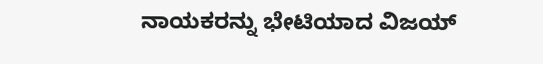ನಾಯಕರನ್ನು ಭೇಟಿಯಾದ ವಿಜಯ್